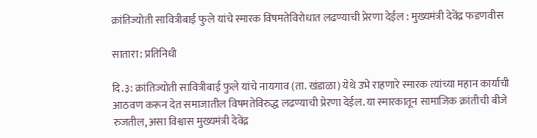क्रांतिज्योती सावित्रीबाई फुले यांचे स्मारक विषमतेविरोधात लढण्याची प्रेरणा देईल : मुख्यमंत्री देवेंद्र फडणवीस

सातारा: प्रतिनिधी

दि.३: क्रांतिज्योती सावित्रीबाई फुले यांचे नायगाव (ता. खंडाळा) येथे उभे राहणारे स्मारक त्यांच्या महान कार्याची आठवण करून देत समाजातील विषमतेविरुद्ध लढण्याची प्रेरणा देईल. या स्मारकातून सामाजिक क्रांतीची बीजे रुजतील, असा विश्वास मुख्यमंत्री देवेंद्र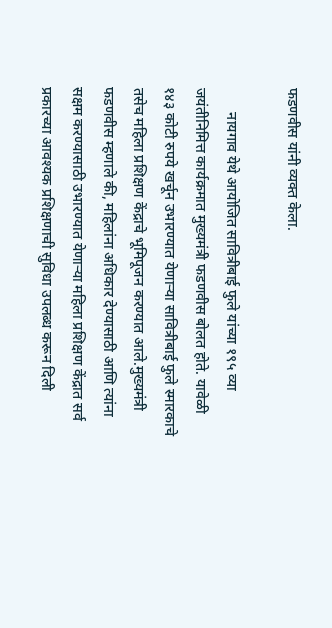फडणवीस यांनी व्यक्त केला.

       नायगाव येथे आयोजित सावित्रीबाई फुले यांच्या १९५ व्या जयंतीनिमित्त कार्यक्रमात मुख्यमंत्री फडणवीस बोलत होते. यावेळी १४३ कोटी रुपये खर्चून उभारण्यात येणाऱ्या सावित्रीबाई फुले स्मारकाचे तसेच महिला प्रशिक्षण केंद्राचे भूमिपूजन करण्यात आले.मुख्यमंत्री फडणवीस म्हणाले की, महिलांना अधिकार देण्यासाठी आणि त्यांना सक्षम करण्यासाठी उभारण्यात येणाऱ्या महिला प्रशिक्षण केंद्रात सर्व प्रकारच्या आवश्यक प्रशिक्षणाची सुविधा उपलब्ध करून दिली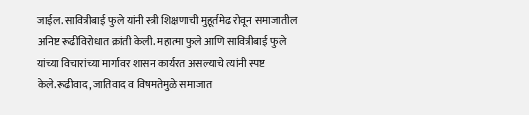जाईल. सावित्रीबाई फुले यांनी स्त्री शिक्षणाची मुहूर्तमेढ रोवून समाजातील अनिष्ट रूढींविरोधात क्रांती केली. महात्मा फुले आणि सावित्रीबाई फुले यांच्या विचारांच्या मार्गावर शासन कार्यरत असल्याचे त्यांनी स्पष्ट केले.रूढीवाद, जातिवाद व विषमतेमुळे समाजात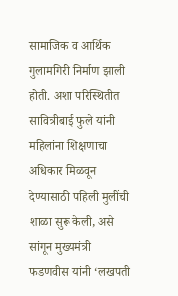सामाजिक व आर्थिक गुलामगिरी निर्माण झाली होती. अशा परिस्थितीत सावित्रीबाई फुले यांनी महिलांना शिक्षणाचा अधिकार मिळवून देण्यासाठी पहिली मुलींची शाळा सुरू केली, असे सांगून मुख्यमंत्री फडणवीस यांनी ‘लखपती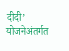दीदी’ योजनेअंतर्गत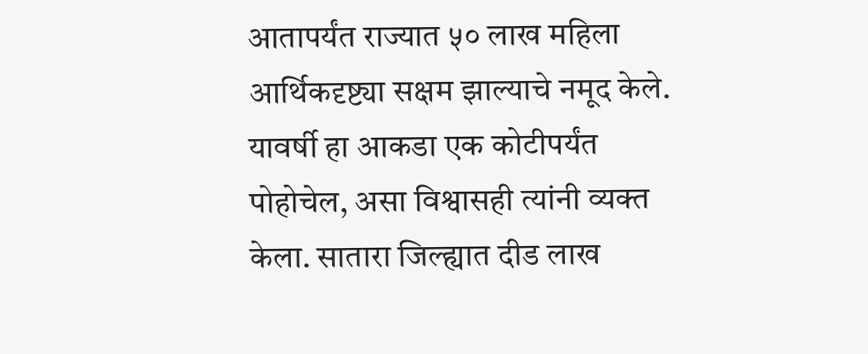आतापर्यंत राज्यात ५० लाख महिला आर्थिकदृष्ट्या सक्षम झाल्याचे नमूद केले. यावर्षी हा आकडा एक कोटीपर्यंत पोहोचेल, असा विश्वासही त्यांनी व्यक्त केला. सातारा जिल्ह्यात दीड लाख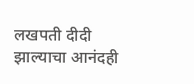लखपती दीदी झाल्याचा आनंदही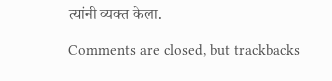त्यांनी व्यक्त केला.

Comments are closed, but trackbacks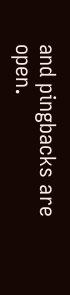and pingbacks are open.